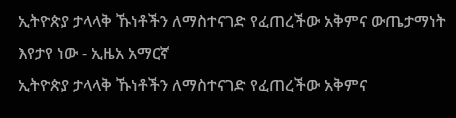ኢትዮጵያ ታላላቅ ኹነቶችን ለማስተናገድ የፈጠረችው አቅምና ውጤታማነት እየታየ ነው - ኢዜአ አማርኛ
ኢትዮጵያ ታላላቅ ኹነቶችን ለማስተናገድ የፈጠረችው አቅምና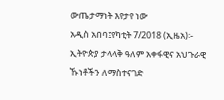ውጤታማነት እየታየ ነው
አዲስ አበባ፤የካቲት 7/2018 (ኢዜአ)፡- ኢትዮጵያ ታላላቅ ዓለም አቀፋዊና አህጉራዊ ኹነቶችን ለማስተናገድ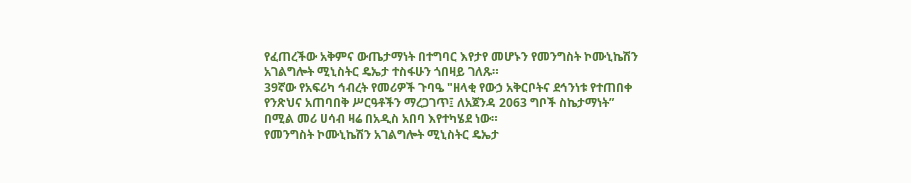የፈጠረችው አቅምና ውጤታማነት በተግባር እየታየ መሆኑን የመንግስት ኮሙኒኬሽን አገልግሎት ሚኒስትር ዴኤታ ተስፋሁን ጎበዛይ ገለጹ።
39ኛው የአፍሪካ ኅብረት የመሪዎች ጉባዔ "ዘላቂ የውኃ አቅርቦትና ደኅንነቱ የተጠበቀ የንጽህና አጠባበቅ ሥርዓቶችን ማረጋገጥ፤ ለአጀንዳ 2063 ግቦች ስኬታማነት” በሚል መሪ ሀሳብ ዛሬ በአዲስ አበባ እየተካሄደ ነው።
የመንግስት ኮሙኒኬሽን አገልግሎት ሚኒስትር ዴኤታ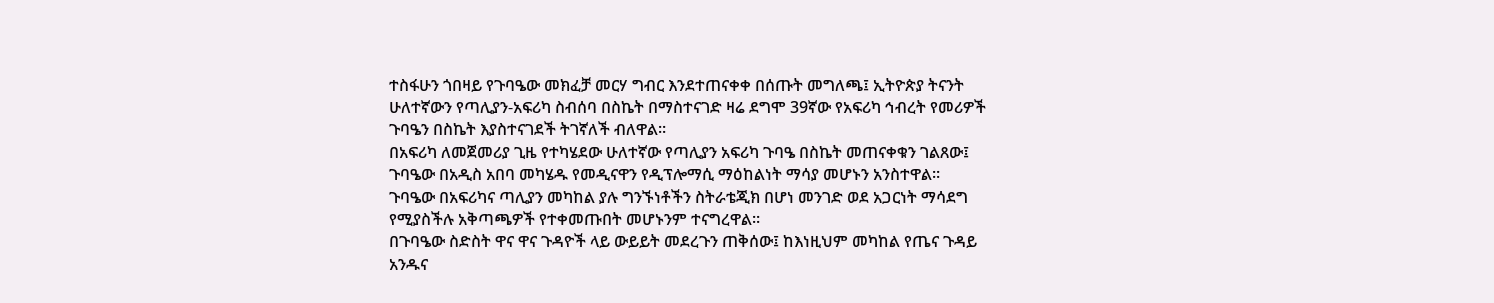ተስፋሁን ጎበዛይ የጉባዔው መክፈቻ መርሃ ግብር እንደተጠናቀቀ በሰጡት መግለጫ፤ ኢትዮጵያ ትናንት ሁለተኛውን የጣሊያን-አፍሪካ ስብሰባ በስኬት በማስተናገድ ዛሬ ደግሞ 39ኛው የአፍሪካ ኅብረት የመሪዎች ጉባዔን በስኬት እያስተናገደች ትገኛለች ብለዋል።
በአፍሪካ ለመጀመሪያ ጊዜ የተካሄደው ሁለተኛው የጣሊያን አፍሪካ ጉባዔ በስኬት መጠናቀቁን ገልጸው፤ ጉባዔው በአዲስ አበባ መካሄዱ የመዲናዋን የዲፕሎማሲ ማዕከልነት ማሳያ መሆኑን አንስተዋል።
ጉባዔው በአፍሪካና ጣሊያን መካከል ያሉ ግንኙነቶችን ስትራቴጂክ በሆነ መንገድ ወደ አጋርነት ማሳደግ የሚያስችሉ አቅጣጫዎች የተቀመጡበት መሆኑንም ተናግረዋል።
በጉባዔው ስድስት ዋና ዋና ጉዳዮች ላይ ውይይት መደረጉን ጠቅሰው፤ ከእነዚህም መካከል የጤና ጉዳይ አንዱና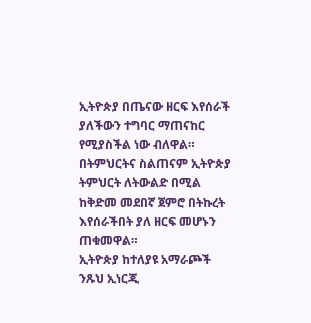ኢትዮጵያ በጤናው ዘርፍ እየሰራች ያለችውን ተግባር ማጠናከር የሚያስችል ነው ብለዋል።
በትምህርትና ስልጠናም ኢትዮጵያ ትምህርት ለትውልድ በሚል ከቅድመ መደበኛ ጀምሮ በትኩረት እየሰራችበት ያለ ዘርፍ መሆኑን ጠቁመዋል።
ኢትዮጵያ ከተለያዩ አማራጮች ንጹህ ኢነርጂ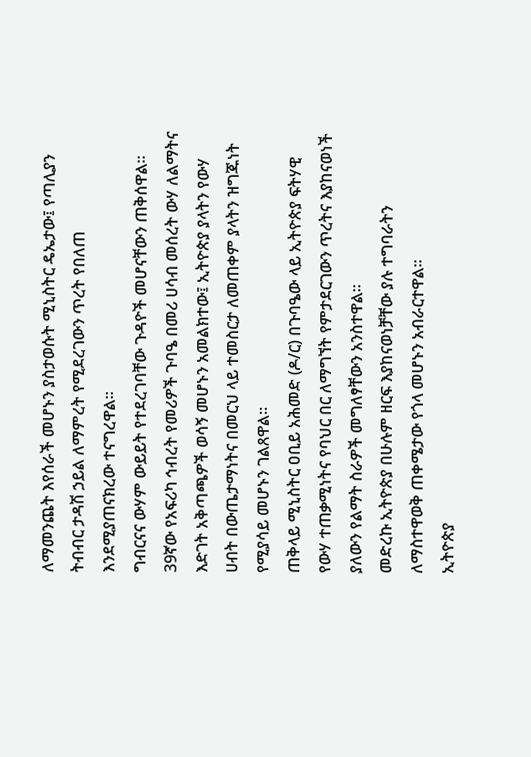ለማመንጨት እየሰራች መሆኑን ያስታወሱት ሚኒስትር ዴኤታው፤ የጣሊያን ትብብር ታዳሽ ኃይል ለማምረት የሚደረገውን ጥረት የበለጠ እንደሚያጠናክረው ተናግረዋል።
ግብርናና ውሃም ውይይት የተደረገባቸው ጉዳዮች መሆናቸውን ጠቅሰዋል።
39ኛው የአፍሪካ ኅብረት የመሪዎች ጉባዔ በመሪ ሀሳብ መሰረት ውሃ ለልማትና እድገት አቅጣጫዎች ወሳኝ መሆኑን አመልክተው፤ ኢትዮጵያ ያላትን የውሃ ሀብት በውጤታማነትና በመርህ ላይ ተመስርታ ለመጠቀም ያላትን ዝግጁነት የሚያሳይ መሆኑን ገልጸዋል።
ጠቅላይ ሚኒስትር ዐቢይ አሕመድ (ዶ/ር) በጉባዔው ላይ ኢትዮጵያ ፍትሃዊ የውሃ ተጠቃሚነትና የባህር በር ለማግኘት የምታደርገውን ጥረትና እያከናወነች ያለውን የልማት ስራዎች መግለፃቸውን አንስተዋል።
መድረኩ ኢትዮጵያ በሁሉም ዘርፍ እያከናወነቻቸው ያሉ ተግባራትን ለማስተዋወቅ ጠቀሜታው የጎላ መሆኑን አብራርተዋል።
ኢትዮጵያ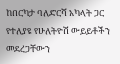ከበርካታ ባለድርሻ አካላት ጋር የተለያዩ የሁለትዮሽ ውይይቶችን መደረጋቸውን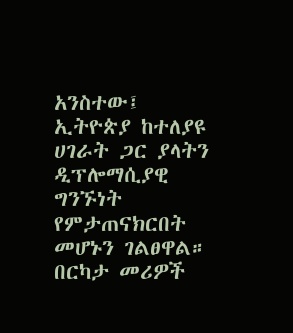አንስተው፤ ኢትዮጵያ ከተለያዩ ሀገራት ጋር ያላትን ዲፕሎማሲያዊ ግንኙነት የምታጠናክርበት መሆኑን ገልፀዋል።
በርካታ መሪዎች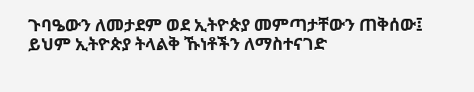ጉባዔውን ለመታደም ወደ ኢትዮጵያ መምጣታቸውን ጠቅሰው፤ ይህም ኢትዮጵያ ትላልቅ ኹነቶችን ለማስተናገድ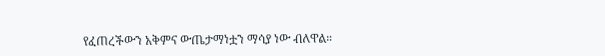የፈጠረችውን አቅምና ውጤታማነቷን ማሳያ ነው ብለዋል።